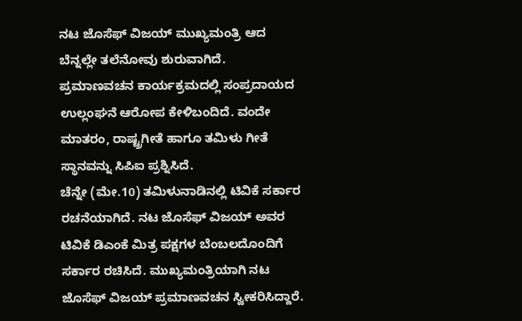ನಟ ಜೊಸೆಫ್ ವಿಜಯ್ ಮುಖ್ಯಮಂತ್ರಿ ಆದ ಬೆನ್ನಲ್ಲೇ ತಲೆನೋವು ಶುರುವಾಗಿದೆ. ಪ್ರಮಾಣವಚನ ಕಾರ್ಯಕ್ರಮದಲ್ಲಿ ಸಂಪ್ರದಾಯದ ಉಲ್ಲಂಘನೆ ಆರೋಪ ಕೇಳಿಬಂದಿದೆ. ವಂದೇ ಮಾತರಂ, ರಾಷ್ಟ್ರಗೀತೆ ಹಾಗೂ ತಮಿಳು ಗೀತೆ ಸ್ಥಾನವನ್ನು ಸಿಪಿಐ ಪ್ರಶ್ನಿಸಿದೆ.
ಚೆನ್ನೇ (ಮೇ.10) ತಮಿಳುನಾಡಿನಲ್ಲಿ ಟಿವಿಕೆ ಸರ್ಕಾರ ರಚನೆಯಾಗಿದೆ. ನಟ ಜೊಸೆಫ್ ವಿಜಯ್ ಅವರ ಟಿವಿಕೆ ಡಿಎಂಕೆ ಮಿತ್ರ ಪಕ್ಷಗಳ ಬೆಂಬಲದೊಂದಿಗೆ ಸರ್ಕಾರ ರಚಿಸಿದೆ. ಮುಖ್ಯಮಂತ್ರಿಯಾಗಿ ನಟ ಜೊಸೆಫ್ ವಿಜಯ್ ಪ್ರಮಾಣವಚನ ಸ್ವೀಕರಿಸಿದ್ದಾರೆ.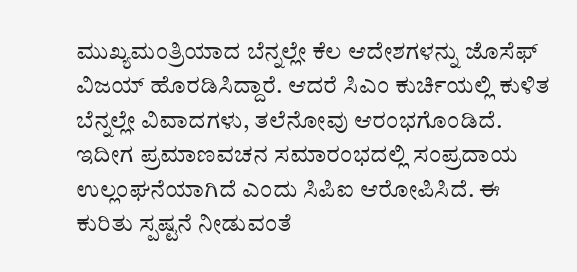ಮುಖ್ಯಮಂತ್ರಿಯಾದ ಬೆನ್ನಲ್ಲೇ ಕೆಲ ಆದೇಶಗಳನ್ನು ಜೊಸೆಫ್ ವಿಜಯ್ ಹೊರಡಿಸಿದ್ದಾರೆ. ಆದರೆ ಸಿಎಂ ಕುರ್ಚಿಯಲ್ಲಿ ಕುಳಿತ ಬೆನ್ನಲ್ಲೇ ವಿವಾದಗಳು, ತಲೆನೋವು ಆರಂಭಗೊಂಡಿದೆ. ಇದೀಗ ಪ್ರಮಾಣವಚನ ಸಮಾರಂಭದಲ್ಲಿ ಸಂಪ್ರದಾಯ ಉಲ್ಲಂಘನೆಯಾಗಿದೆ ಎಂದು ಸಿಪಿಐ ಆರೋಪಿಸಿದೆ. ಈ ಕುರಿತು ಸ್ಪಷ್ಟನೆ ನೀಡುವಂತೆ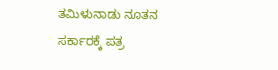ತಮಿಳುನಾಡು ನೂತನ ಸರ್ಕಾರಕ್ಕೆ ಪತ್ರ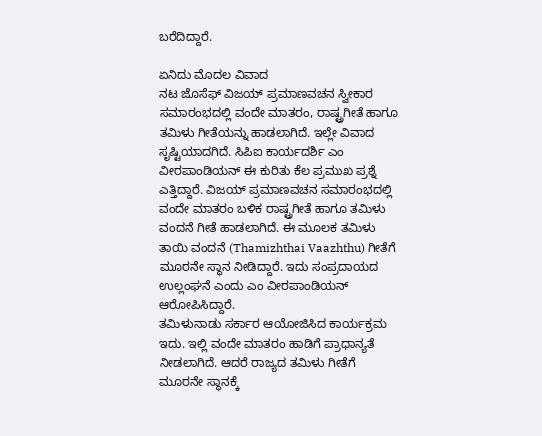ಬರೆದಿದ್ದಾರೆ.

ಏನಿದು ಮೊದಲ ವಿವಾದ
ನಟ ಜೊಸೆಫ್ ವಿಜಯ್ ಪ್ರಮಾಣವಚನ ಸ್ವೀಕಾರ ಸಮಾರಂಭದಲ್ಲಿ ವಂದೇ ಮಾತರಂ, ರಾಷ್ಟ್ರಗೀತೆ ಹಾಗೂ ತಮಿಳು ಗೀತೆಯನ್ನು ಹಾಡಲಾಗಿದೆ. ಇಲ್ಲೇ ವಿವಾದ ಸೃಷ್ಟಿಯಾದಗಿದೆ. ಸಿಪಿಐ ಕಾರ್ಯದರ್ಶಿ ಎಂ ವೀರಪಾಂಡಿಯನ್ ಈ ಕುರಿತು ಕೆಲ ಪ್ರಮುಖ ಪ್ರಶ್ನೆ ಎತ್ತಿದ್ದಾರೆ. ವಿಜಯ್ ಪ್ರಮಾಣವಚನ ಸಮಾರಂಭದಲ್ಲಿ ವಂದೇ ಮಾತರಂ ಬಳಿಕ ರಾಷ್ಟ್ರಗೀತೆ ಹಾಗೂ ತಮಿಳು ವಂದನೆ ಗೀತೆ ಹಾಡಲಾಗಿದೆ. ಈ ಮೂಲಕ ತಮಿಳು ತಾಯಿ ವಂದನೆ (Thamizhthai Vaazhthu) ಗೀತೆಗೆ ಮೂರನೇ ಸ್ಥಾನ ನೀಡಿದ್ದಾರೆ. ಇದು ಸಂಪ್ರದಾಯದ ಉಲ್ಲಂಘನೆ ಎಂದು ಎಂ ವೀರಪಾಂಡಿಯನ್ ಆರೋಪಿಸಿದ್ದಾರೆ.
ತಮಿಳುನಾಡು ಸರ್ಕಾರ ಆಯೋಜಿಸಿದ ಕಾರ್ಯಕ್ರಮ ಇದು. ಇಲ್ಲಿ ವಂದೇ ಮಾತರಂ ಹಾಡಿಗೆ ಪ್ರಾಧಾನ್ಯತೆ ನೀಡಲಾಗಿದೆ. ಆದರೆ ರಾಜ್ಯದ ತಮಿಳು ಗೀತೆಗೆ ಮೂರನೇ ಸ್ಥಾನಕ್ಕೆ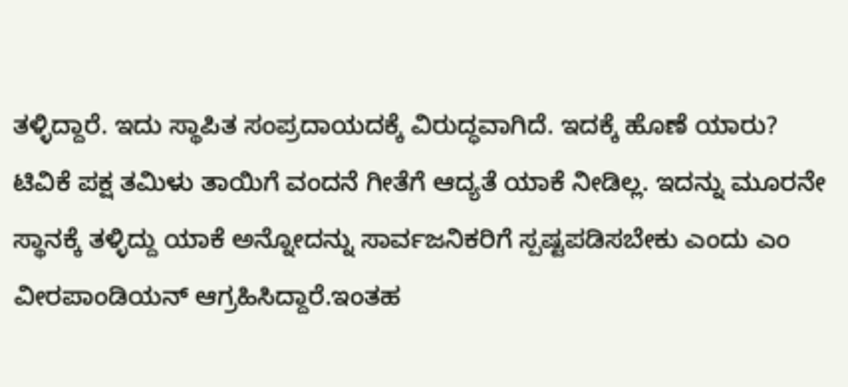ತಳ್ಳಿದ್ದಾರೆ. ಇದು ಸ್ಥಾಪಿತ ಸಂಪ್ರದಾಯದಕ್ಕೆ ವಿರುದ್ಧವಾಗಿದೆ. ಇದಕ್ಕೆ ಹೊಣೆ ಯಾರು? ಟಿವಿಕೆ ಪಕ್ಷ ತಮಿಳು ತಾಯಿಗೆ ವಂದನೆ ಗೀತೆಗೆ ಆದ್ಯತೆ ಯಾಕೆ ನೀಡಿಲ್ಲ. ಇದನ್ನು ಮೂರನೇ ಸ್ಥಾನಕ್ಕೆ ತಳ್ಳಿದ್ದು ಯಾಕೆ ಅನ್ನೋದನ್ನು ಸಾರ್ವಜನಿಕರಿಗೆ ಸ್ಪಷ್ಟಪಡಿಸಬೇಕು ಎಂದು ಎಂ ವೀರಪಾಂಡಿಯನ್ ಆಗ್ರಹಿಸಿದ್ದಾರೆ.ಇಂತಹ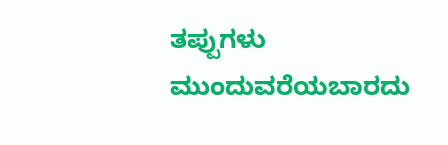ತಪ್ಪುಗಳು ಮುಂದುವರೆಯಬಾರದು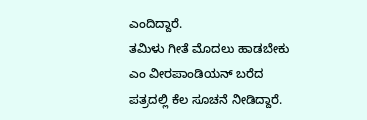ಎಂದಿದ್ದಾರೆ.
ತಮಿಳು ಗೀತೆ ಮೊದಲು ಹಾಡಬೇಕು
ಎಂ ವೀರಪಾಂಡಿಯನ್ ಬರೆದ ಪತ್ರದಲ್ಲಿ ಕೆಲ ಸೂಚನೆ ನೀಡಿದ್ದಾರೆ.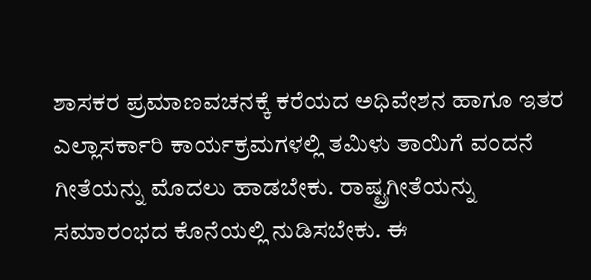ಶಾಸಕರ ಪ್ರಮಾಣವಚನಕ್ಕೆ ಕರೆಯದ ಅಧಿವೇಶನ ಹಾಗೂ ಇತರ ಎಲ್ಲಾಸರ್ಕಾರಿ ಕಾರ್ಯಕ್ರಮಗಳಲ್ಲಿ ತಮಿಳು ತಾಯಿಗೆ ವಂದನೆ ಗೀತೆಯನ್ನು ಮೊದಲು ಹಾಡಬೇಕು. ರಾಷ್ಟ್ರಗೀತೆಯನ್ನು ಸಮಾರಂಭದ ಕೊನೆಯಲ್ಲಿ ನುಡಿಸಬೇಕು. ಈ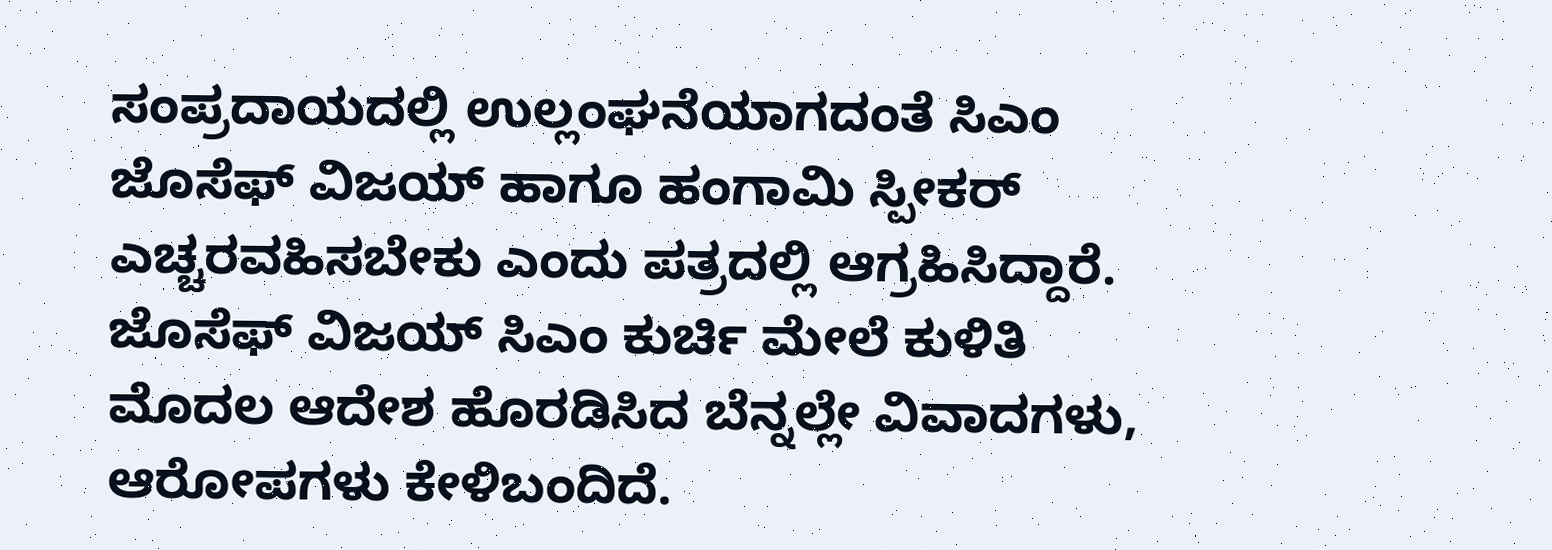ಸಂಪ್ರದಾಯದಲ್ಲಿ ಉಲ್ಲಂಘನೆಯಾಗದಂತೆ ಸಿಎಂ ಜೊಸೆಫ್ ವಿಜಯ್ ಹಾಗೂ ಹಂಗಾಮಿ ಸ್ಪೀಕರ್ ಎಚ್ಚರವಹಿಸಬೇಕು ಎಂದು ಪತ್ರದಲ್ಲಿ ಆಗ್ರಹಿಸಿದ್ದಾರೆ.
ಜೊಸೆಫ್ ವಿಜಯ್ ಸಿಎಂ ಕುರ್ಚಿ ಮೇಲೆ ಕುಳಿತಿ ಮೊದಲ ಆದೇಶ ಹೊರಡಿಸಿದ ಬೆನ್ನಲ್ಲೇ ವಿವಾದಗಳು, ಆರೋಪಗಳು ಕೇಳಿಬಂದಿದೆ.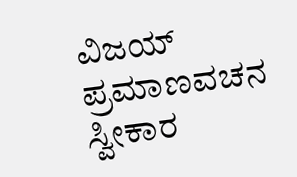ವಿಜಯ್ ಪ್ರಮಾಣವಚನ ಸ್ವೀಕಾರ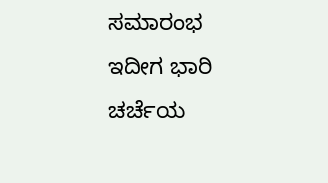ಸಮಾರಂಭ ಇದೀಗ ಭಾರಿ ಚರ್ಚೆಯ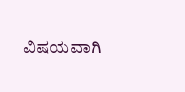ವಿಷಯವಾಗಿ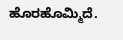ಹೊರಹೊಮ್ಮಿದೆ.